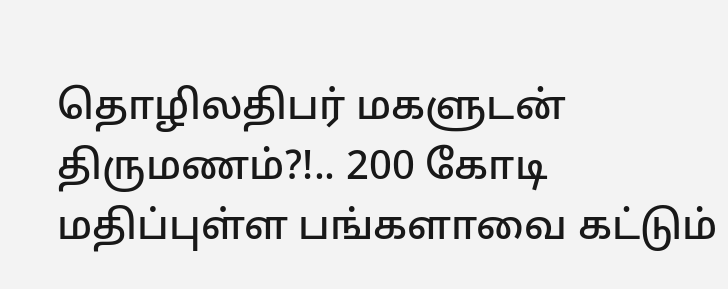தொழிலதிபர் மகளுடன் திருமணம்?!.. 200 கோடி மதிப்புள்ள பங்களாவை கட்டும்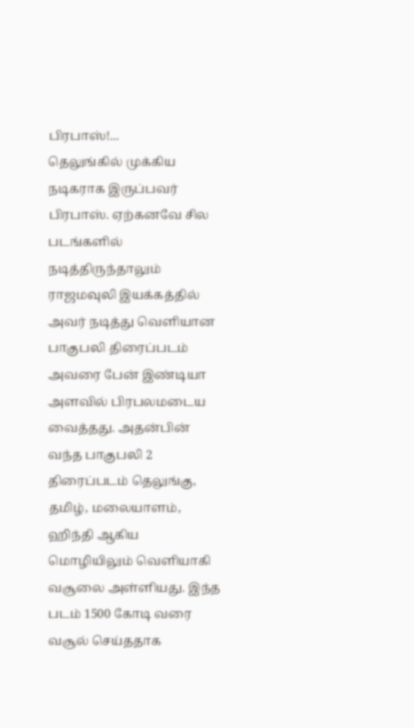பிரபாஸ்!...
தெலுங்கில் முக்கிய நடிகராக இருப்பவர் பிரபாஸ். ஏற்கனவே சில படங்களில் நடித்திருந்தாலும் ராஜமவுலி இயக்கத்தில் அவர் நடித்து வெளியான பாகுபலி திரைப்படம் அவரை பேன் இண்டியா அளவில் பிரபலமடைய வைத்தது. அதன்பின் வந்த பாகுபலி 2 திரைப்படம் தெலுங்கு, தமிழ், மலையாளம், ஹிந்தி ஆகிய மொழியிலும் வெளியாகி வசூலை அள்ளியது. இந்த படம் 1500 கோடி வரை வசூல் செய்ததாக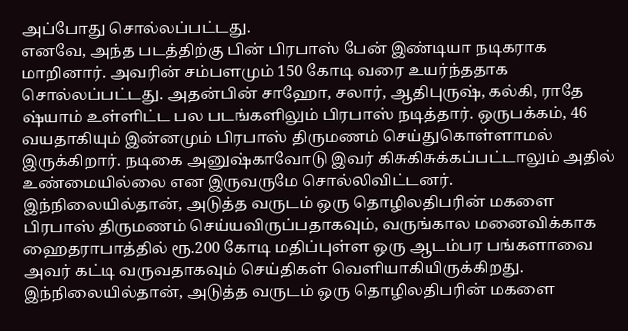அப்போது சொல்லப்பட்டது.
எனவே, அந்த படத்திற்கு பின் பிரபாஸ் பேன் இண்டியா நடிகராக மாறினார். அவரின் சம்பளமும் 150 கோடி வரை உயர்ந்ததாக சொல்லப்பட்டது. அதன்பின் சாஹோ, சலார், ஆதிபுருஷ், கல்கி, ராதே ஷ்யாம் உள்ளிட்ட பல படங்களிலும் பிரபாஸ் நடித்தார். ஒருபக்கம், 46 வயதாகியும் இன்னமும் பிரபாஸ் திருமணம் செய்துகொள்ளாமல் இருக்கிறார். நடிகை அனுஷ்காவோடு இவர் கிசுகிசுக்கப்பட்டாலும் அதில் உண்மையில்லை என இருவருமே சொல்லிவிட்டனர்.
இந்நிலையில்தான், அடுத்த வருடம் ஒரு தொழிலதிபரின் மகளை பிரபாஸ் திருமணம் செய்யவிருப்பதாகவும், வருங்கால மனைவிக்காக ஹைதராபாத்தில் ரூ.200 கோடி மதிப்புள்ள ஒரு ஆடம்பர பங்களாவை அவர் கட்டி வருவதாகவும் செய்திகள் வெளியாகியிருக்கிறது.
இந்நிலையில்தான், அடுத்த வருடம் ஒரு தொழிலதிபரின் மகளை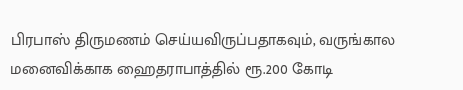பிரபாஸ் திருமணம் செய்யவிருப்பதாகவும், வருங்கால மனைவிக்காக ஹைதராபாத்தில் ரூ.200 கோடி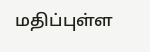மதிப்புள்ள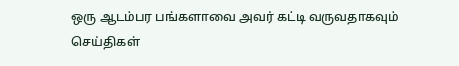ஒரு ஆடம்பர பங்களாவை அவர் கட்டி வருவதாகவும் செய்திகள்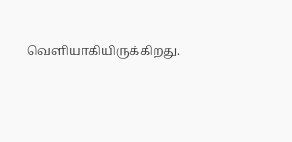வெளியாகியிருக்கிறது.